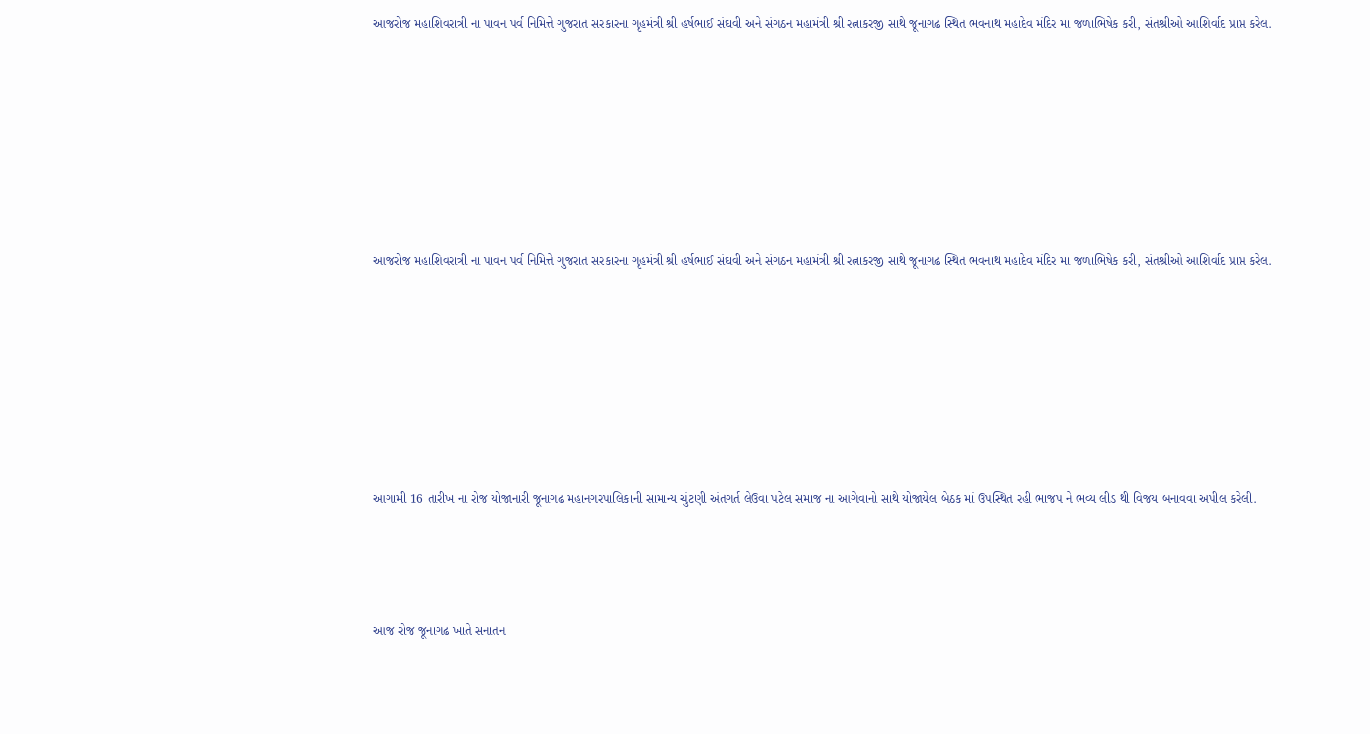આજરોજ મહાશિવરાત્રી ના પાવન પર્વ નિમિત્તે ગુજરાત સરકારના ગૃહમંત્રી શ્રી હર્ષભાઈ સંઘવી અને સંગઠન મહામંત્રી શ્રી રત્નાકરજી સાથે જૂનાગઢ સ્થિત ભવનાથ મહાદેવ મંદિર મા જળાભિષેક કરી, સંતશ્રીઓ આશિર્વાદ પ્રાપ્ત કરેલ.








આજરોજ મહાશિવરાત્રી ના પાવન પર્વ નિમિત્તે ગુજરાત સરકારના ગૃહમંત્રી શ્રી હર્ષભાઈ સંઘવી અને સંગઠન મહામંત્રી શ્રી રત્નાકરજી સાથે જૂનાગઢ સ્થિત ભવનાથ મહાદેવ મંદિર મા જળાભિષેક કરી, સંતશ્રીઓ આશિર્વાદ પ્રાપ્ત કરેલ.








આગામી 16 તારીખ ના રોજ યોજાનારી જૂનાગઢ મહાનગરપાલિકાની સામાન્ય ચુંટણી અંતગર્ત લેઉવા પટેલ સમાજ ના આગેવાનો સાથે યોજાયેલ બેઠક માં ઉપસ્થિત રહી ભાજપ ને ભવ્ય લીડ થી વિજય બનાવવા અપીલ કરેલી.




આજ રોજ જૂનાગઢ ખાતે સનાતન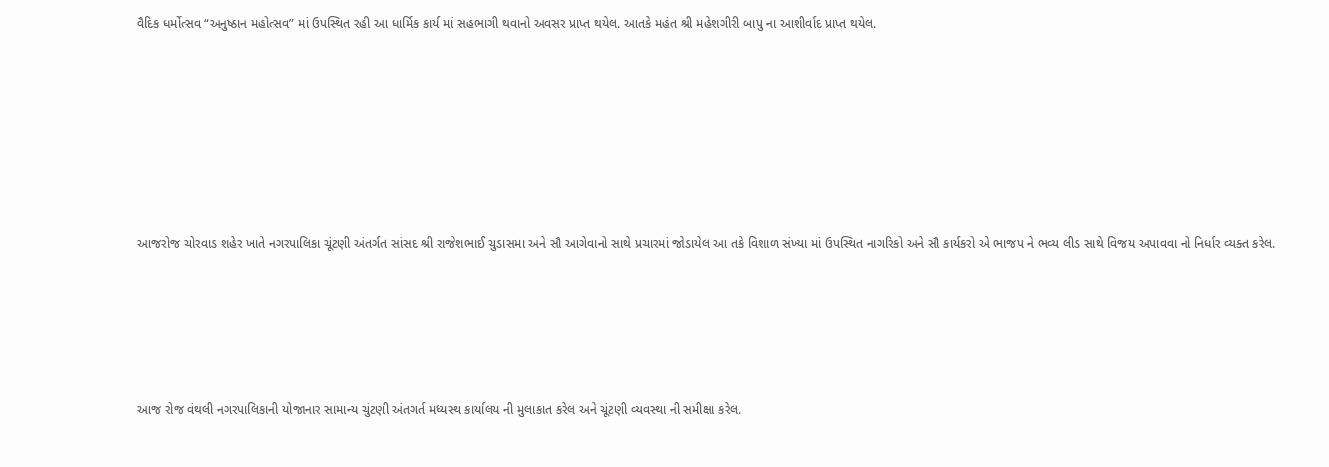વૈદિક ધર્મોત્સવ “અનુષ્ઠાન મહોત્સવ” માં ઉપસ્થિત રહી આ ધાર્મિક કાર્ય માં સહભાગી થવાનો અવસર પ્રાપ્ત થયેલ. આતકે મહંત શ્રી મહેશગીરી બાપુ ના આશીર્વાદ પ્રાપ્ત થયેલ.







આજરોજ ચોરવાડ શહેર ખાતે નગરપાલિકા ચૂંટણી અંતર્ગત સાંસદ શ્રી રાજેશભાઈ ચુડાસમા અને સૌ આગેવાનો સાથે પ્રચારમાં જોડાયેલ આ તકે વિશાળ સંખ્યા માં ઉપસ્થિત નાગરિકો અને સૌ કાર્યકરો એ ભાજપ ને ભવ્ય લીડ સાથે વિજય અપાવવા નો નિર્ધાર વ્યક્ત કરેલ.





આજ રોજ વંથલી નગરપાલિકાની યોજાનાર સામાન્ય ચુંટણી અંતગર્ત મધ્યસ્થ કાર્યાલય ની મુલાકાત કરેલ અને ચૂંટણી વ્યવસ્થા ની સમીક્ષા કરેલ.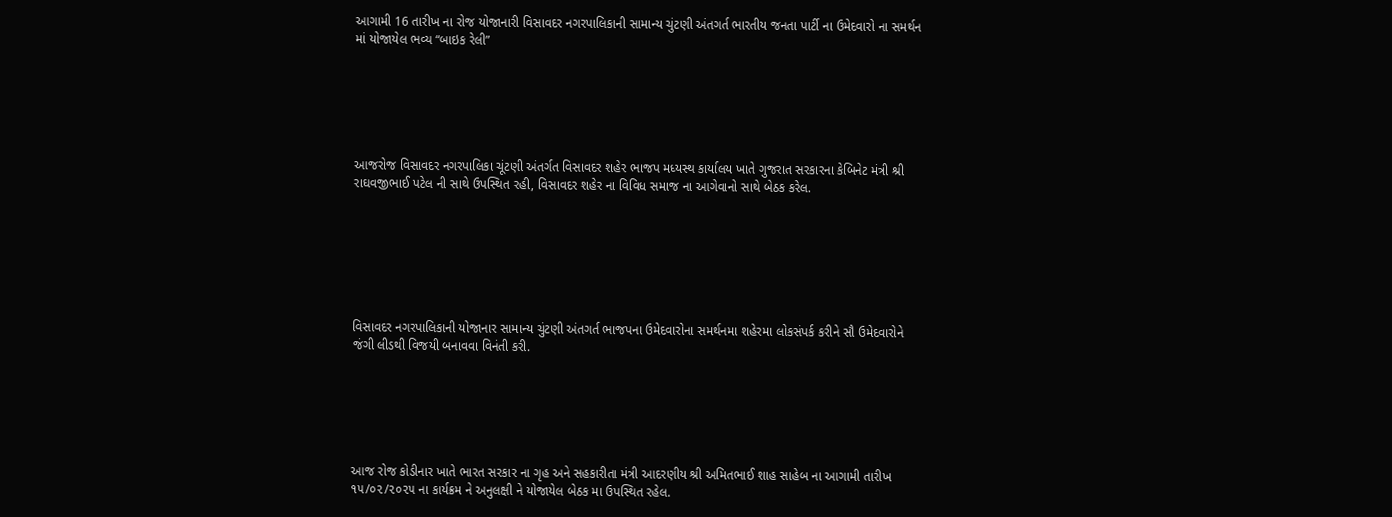આગામી 16 તારીખ ના રોજ યોજાનારી વિસાવદર નગરપાલિકાની સામાન્ય ચુંટણી અંતગર્ત ભારતીય જનતા પાર્ટી ના ઉમેદવારો ના સમર્થન માં યોજાયેલ ભવ્ય “બાઇક રેલી”






આજરોજ વિસાવદર નગરપાલિકા ચૂંટણી અંતર્ગત વિસાવદર શહેર ભાજપ મધ્યસ્થ કાર્યાલય ખાતે ગુજરાત સરકારના કેબિનેટ મંત્રી શ્રી રાઘવજીભાઈ પટેલ ની સાથે ઉપસ્થિત રહી, વિસાવદર શહેર ના વિવિધ સમાજ ના આગેવાનો સાથે બેઠક કરેલ.







વિસાવદર નગરપાલિકાની યોજાનાર સામાન્ય ચુંટણી અંતગર્ત ભાજપના ઉમેદવારોના સમર્થનમા શહેરમા લોકસંપર્ક કરીને સૌ ઉમેદવારોને જંગી લીડથી વિજયી બનાવવા વિનંતી કરી.






આજ રોજ કોડીનાર ખાતે ભારત સરકાર ના ગૃહ અને સહકારીતા મંત્રી આદરણીય શ્રી અમિતભાઈ શાહ સાહેબ ના આગામી તારીખ ૧૫/૦૨/૨૦૨૫ ના કાર્યક્રમ ને અનુલક્ષી ને યોજાયેલ બેઠક મા ઉપસ્થિત રહેલ.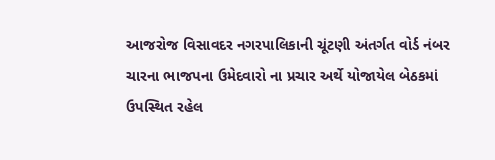આજરોજ વિસાવદર નગરપાલિકાની ચૂંટણી અંતર્ગત વોર્ડ નંબર ચારના ભાજપના ઉમેદવારો ના પ્રચાર અર્થે યોજાયેલ બેઠકમાં ઉપસ્થિત રહેલ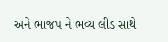અને ભાજપ ને ભવ્ય લીડ સાથે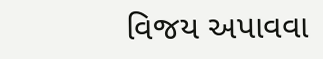વિજય અપાવવા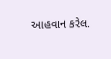આહવાન કરેલ.